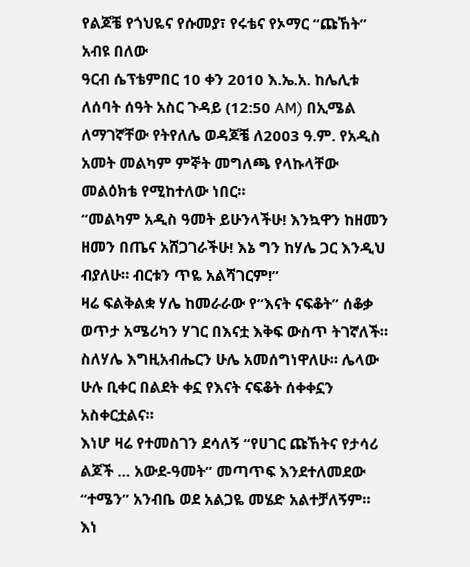የልጆቼ የጎህዬና የሱመያ፣ የሩቴና የኦማር “ጩኸት”
አብዩ በለው
ዓርብ ሴፕቴምበር 10 ቀን 2010 እ.ኤ.አ. ከሌሊቱ ለሰባት ሰዓት አስር ጉዳይ (12:50 AM) በኢሜል ለማገኛቸው የትየለሌ ወዳጆቼ ለ2003 ዓ.ም. የአዲስ አመት መልካም ምኞት መግለጫ የላኩላቸው መልዕክቴ የሚከተለው ነበር።
“መልካም አዲስ ዓመት ይሁንላችሁ! እንኳዋን ከዘመን ዘመን በጤና አሸጋገራችሁ! እኔ ግን ከሃሌ ጋር እንዲህ ብያለሁ። ብርቱን ጥዬ አልሻገርም!”
ዛሬ ፍልቅልቋ ሃሌ ከመራራው የ“እናት ናፍቆት” ሰቆቃ ወጥታ አሜሪካን ሃገር በእናቷ እቅፍ ውስጥ ትገኛለች። ስለሃሌ እግዚአብሔርን ሁሌ አመሰግነዋለሁ። ሌላው ሁሉ ቢቀር በልደት ቀኗ የእናት ናፍቆት ሰቀቀኗን አስቀርቷልና።
እነሆ ዛሬ የተመስገን ደሳለኝ “የሀገር ጩኸትና የታሳሪ ልጆች … አውደ-ዓመት” መጣጥፍ እንደተለመደው “ተሜን” አንብቤ ወደ አልጋዬ መሄድ አልተቻለኝም። እነ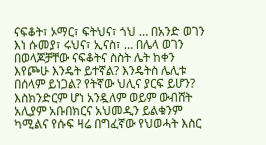ናፍቆት፣ ኦማር፣ ፍትህና፣ ጎህ … በአንድ ወገን እነ ሱመያ፣ ሩህና፣ ኢናስ፣ … በሌላ ወገን በወላጆቻቸው ናፍቆትና ስስት ሌት ከቀን እየጮሁ እንዴት ይተኛል? እንዴትስ ሌሊቱ በሰላም ይነጋል? የትኛው ህሊና ያርፍ ይሆን?
እስክንድርም ሆነ አንዷለም ወይም ውብሸት አሊያም አቡበክርና አህመዲን ይልቁንም ካሚልና የሱፍ ዛሬ በግፈኛው የህወሓት እስር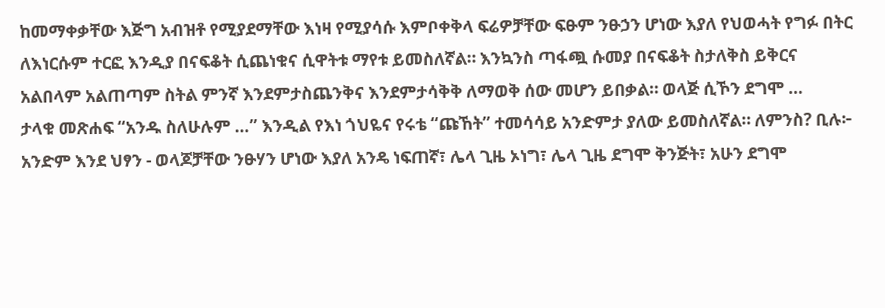ከመማቀቃቸው እጅግ አብዝቶ የሚያደማቸው እነዛ የሚያሳሱ እምቦቀቅላ ፍሬዎቻቸው ፍፁም ንፁኃን ሆነው እያለ የህወሓት የግፉ በትር ለእነርሱም ተርፎ እንዲያ በናፍቆት ሲጨነቁና ሲዋትቱ ማየቱ ይመስለኛል። እንኳንስ ጣፋጯ ሱመያ በናፍቆት ስታለቅስ ይቅርና አልበላም አልጠጣም ስትል ምንኛ እንደምታስጨንቅና እንደምታሳቅቅ ለማወቅ ሰው መሆን ይበቃል። ወላጅ ሲኾን ደግሞ …
ታላቁ መጽሐፍ “አንዱ ስለሁሉም …” እንዲል የእነ ጎህዬና የሩቴ “ጩኸት” ተመሳሳይ አንድምታ ያለው ይመስለኛል። ለምንስ? ቢሉ፦
አንድም እንደ ህፃን - ወላጆቻቸው ንፁሃን ሆነው እያለ አንዴ ነፍጠኛ፣ ሌላ ጊዜ ኦነግ፣ ሌላ ጊዜ ደግሞ ቅንጅት፣ አሁን ደግሞ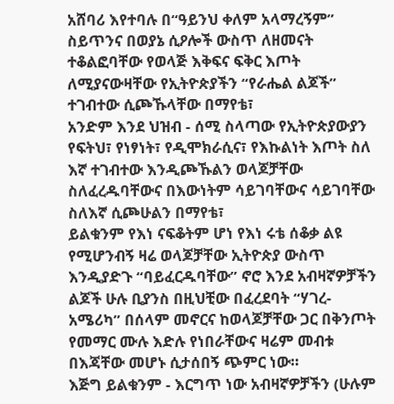አሸባሪ እየተባሉ በ“ዓይንህ ቀለም አላማረኝም” ስይጥንና በወያኔ ሲዖሎች ውስጥ ለዘመናት ተቆልፎባቸው የወላጅ እቅፍና ፍቅር እጦት ለሚያናውዛቸው የኢትዮጵያችን “የራሔል ልጆች” ተገብተው ሲጮኹላቸው በማየቴ፣
አንድም እንደ ህዝብ - ሰሚ ስላጣው የኢትዮጵያውያን የፍትህ፣ የነፃነት፣ የዲሞክራሲና፣ የእኩልነት እጦት ስለ እኛ ተገብተው እንዲጮኹልን ወላጆቻቸው ስለፈረዱባቸውና በእውነትም ሳይገባቸውና ሳይገባቸው ስለእኛ ሲጮሁልን በማየቴ፣
ይልቁንም የእነ ናፍቆትም ሆነ የእነ ሩቴ ሰቆቃ ልዩ የሚሆንብኝ ዛሬ ወላጆቻቸው ኢትዮጵያ ውስጥ እንዲያድጉ “ባይፈርዱባቸው” ኖሮ እንደ አብዛኛዎቻችን ልጆች ሁሉ ቢያንስ በዚህቺው በፈረደባት “ሃገረ-አሜሪካ” በሰላም መኖርና ከወላጆቻቸው ጋር በቅንጦት የመማር ሙሉ እድሉ የነበራቸውና ዛሬም መብቱ በእጃቸው መሆኑ ሲታሰበኝ ጭምር ነው።
እጅግ ይልቁንም - እርግጥ ነው አብዛኛዎቻችን (ሁሉም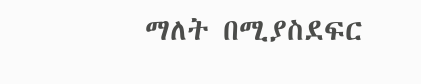ማለት በሚያስደፍር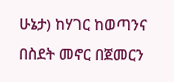ሁኔታ) ከሃገር ከወጣንና በስደት መኖር በጀመርን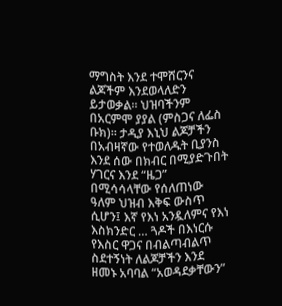ማግስት እንደ ተሞሸርንና ልጆችም እንደወላለድን ይታወቃል። ህዝባችንም በአርምሞ ያያል (ምስጋና ለፌስ ቡክ)። ታዲያ እኒህ ልጆቻችን በአብዛኛው የተወለዱት ቢያንስ እንደ ሰው በክብር በሚያድጉበት ሃገርና እንደ “ዜጋ” በሚሳሳላቸው የሰለጠነው ዓለም ህዝብ እቅፍ ውስጥ ሲሆን፤ እኛ የእነ አንዷለምና የእነ እስክንድር … ጓዶች በእነርሱ የእስር ዋጋና በብልጣብልጥ ስደተኝነት ለልጆቻችን እንደ ዘመኑ አባባል “አወዳደቃቸውን”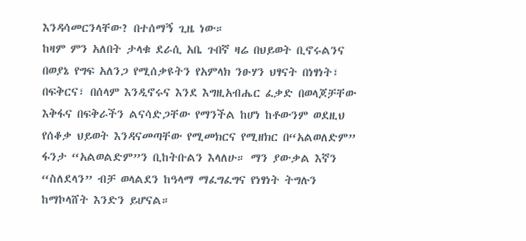እንዳሳመርንላቸው? በተሰማኝ ጊዜ ነው።
ከዛም ምን አለበት ታላቁ ደራሲ አቤ ጉበኛ ዛሬ በህይወት ቢኖሩልንና በወያኔ የግፍ አለንጋ የሚሰቃዩትን የአምላክ ንፁሃን ህፃናት በነፃነት፣ በፍቅርና፣ በሰላም እንዲኖሩና እንደ እግዚአብሔር ፈቃድ በወላጆቻቸው እቅፋና በፍቅራችን ልናሳድጋቸው የማንችል ከሆነ ከቶውንም ወደዚህ የሰቆቃ ህይወት እንዳናመጣቸው የሚመክርና የሚዘክር በ“አልወለድም” ፋንታ “አልወልድም”ን ቢከትቡልን እላለሁ። ማን ያውቃል እኛን “ስለደላን” ብቻ ወላልደን ከዓላማ ማፈግፈግና የነፃነት ትግሉን ከማኮላሸት እንድን ይሆናል።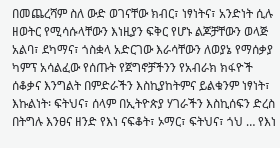በመጨረሻም ስለ ውድ ወገናቸው ክብር፣ ነፃነትና፣ አንድነት ሲሉ ዘወትር የሚሳሱላቸውን እነዚያን ፍቅር የሆኑ ልጆቻቸውን ወላጅ አልባ፣ ደካማና፣ ጎስቋላ አድርገው እራሳቸውን ለወያኔ የማሰቃያ ካምፕ አሳልፈው የሰጡት የጀግኖቻችንን የአብራክ ክፋዮች ሰቆቃና እንግልት በምድራችን እስኪያከትምና ይልቁንም ነፃነት፣ እኩልነት፡ ፍትህና፣ ሰላም በኢትዮጵያ ሃገራችን እስኪሰፍን ድረስ በትግሉ እንፀና ዘንድ የእነ ናፍቆት፣ ኦማር፣ ፍትህና፣ ጎህ … የእነ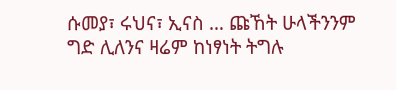ሱመያ፣ ሩህና፣ ኢናስ … ጩኸት ሁላችንንም ግድ ሊለንና ዛሬም ከነፃነት ትግሉ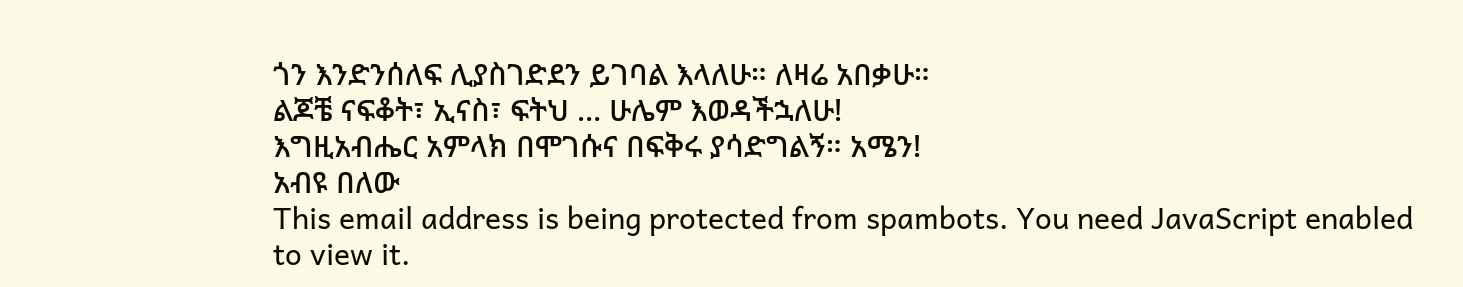ጎን እንድንሰለፍ ሊያስገድደን ይገባል እላለሁ። ለዛሬ አበቃሁ።
ልጆቼ ናፍቆት፣ ኢናስ፣ ፍትህ … ሁሌም እወዳችኋለሁ!
እግዚአብሔር አምላክ በሞገሱና በፍቅሩ ያሳድግልኝ። አሜን!
አብዩ በለው
This email address is being protected from spambots. You need JavaScript enabled to view it.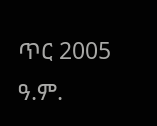ጥር 2005 ዓ.ም.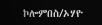ኮሎምበስ/ኦሃዮ